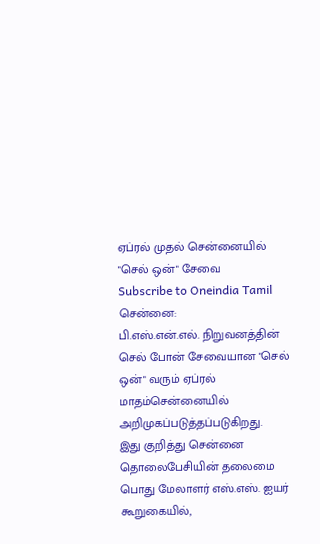ஏப்ரல் முதல் சென்னையில் "செல் ஒன்" சேவை
Subscribe to Oneindia Tamil
சென்னை:
பி.எஸ்.என்.எல். நிறுவனத்தின் செல் போன் சேவையான "செல் ஒன்" வரும் ஏப்ரல் மாதம்சென்னையில் அறிமுகப்படுத்தப்படுகிறது.
இது குறித்து சென்னை தொலைபேசியின் தலைமை பொது மேலாளர் எஸ்.எஸ். ஐயர் கூறுகையில்,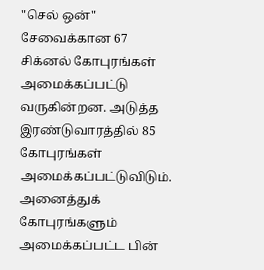"செல் ஒன்" சேவைக்கான 67 சிக்னல் கோபுரங்கள் அமைக்கப்பட்டு வருகின்றன. அடுத்த இரண்டுவாரத்தில் 85 கோபுரங்கள் அமைக்கப்பட்டுவிடும்.
அனைத்துக் கோபுரங்களும் அமைக்கப்பட்ட பின்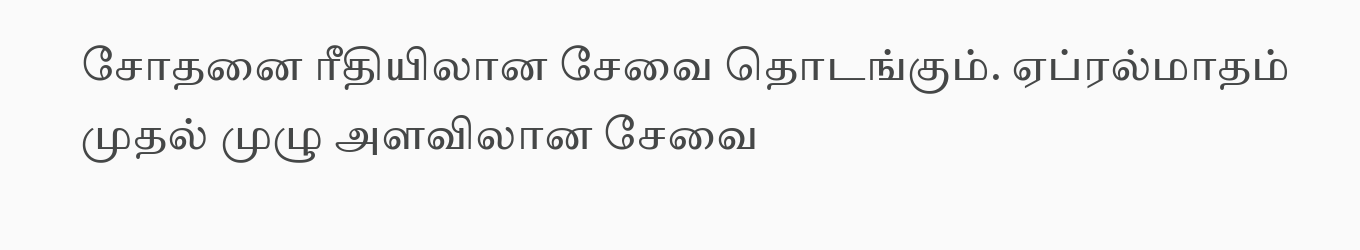சோதனை ரீதியிலான சேவை தொடங்கும். ஏப்ரல்மாதம் முதல் முழு அளவிலான சேவை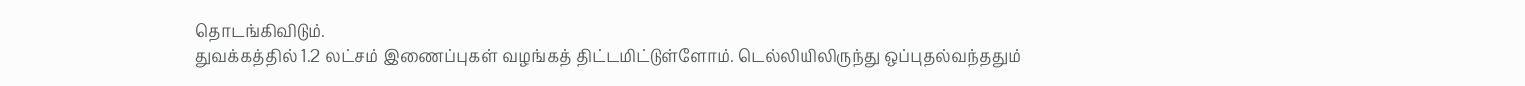தொடங்கிவிடும்.
துவக்கத்தில் 1.2 லட்சம் இணைப்புகள் வழங்கத் திட்டமிட்டுள்ளோம். டெல்லியிலிருந்து ஒப்புதல்வந்ததும்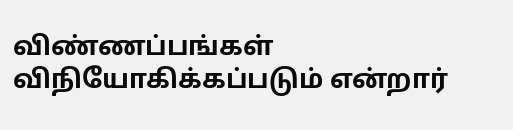விண்ணப்பங்கள் விநியோகிக்கப்படும் என்றார்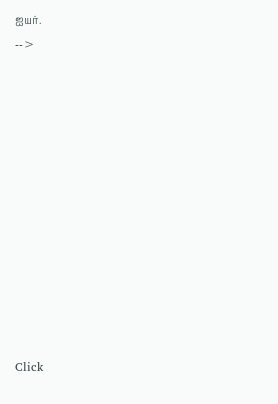ஐயர்.
-->












Click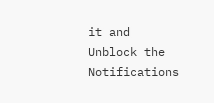it and Unblock the Notifications